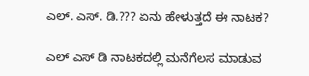ಎಲ್. ಎಸ್. ಡಿ.??? ಏನು ಹೇಳುತ್ತದೆ ಈ ನಾಟಕ?

ಎಲ್ ಎಸ್ ಡಿ ನಾಟಕದಲ್ಲಿ ಮನೆಗೆಲಸ ಮಾಡುವ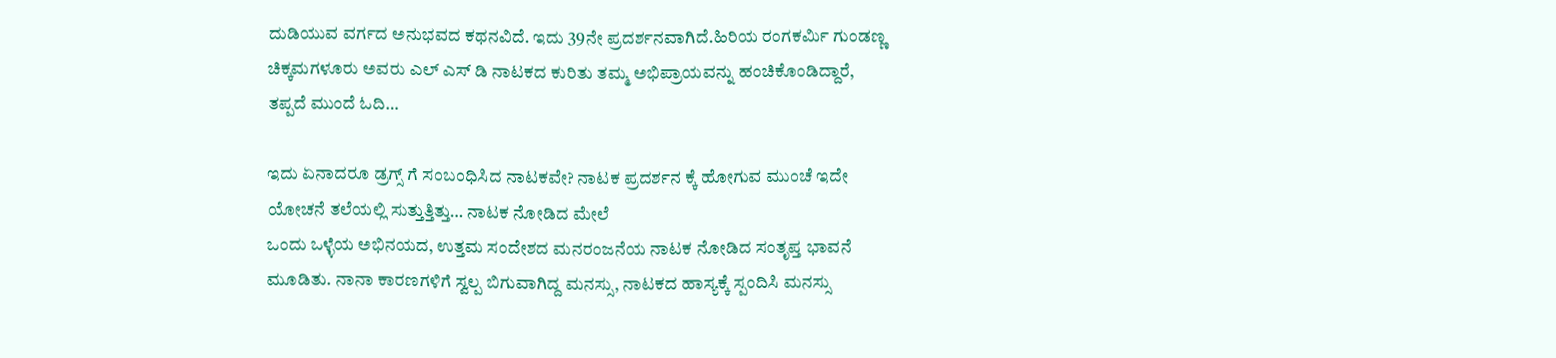ದುಡಿಯುವ ವರ್ಗದ ಅನುಭವದ ಕಥನವಿದೆ. ಇದು 39ನೇ ಪ್ರದರ್ಶನವಾಗಿದೆ.ಹಿರಿಯ ರಂಗಕರ್ಮಿ ಗುಂಡಣ್ಣ ಚಿಕ್ಕಮಗಳೂರು ಅವರು ಎಲ್ ಎಸ್ ಡಿ ನಾಟಕದ ಕುರಿತು ತಮ್ಮ ಅಭಿಪ್ರಾಯವನ್ನು ಹಂಚಿಕೊಂಡಿದ್ದಾರೆ, ತಪ್ಪದೆ ಮುಂದೆ ಓದಿ…

ಇದು ಏನಾದರೂ ಡ್ರಗ್ಸ್ ‌ಗೆ ಸಂಬಂಧಿಸಿದ ನಾಟಕವೇ? ನಾಟಕ ಪ್ರದರ್ಶನ ‌ಕ್ಕೆ ಹೋಗುವ ಮುಂಚೆ ಇದೇ ಯೋಚನೆ ತಲೆಯಲ್ಲಿ ಸುತ್ತುತ್ತಿತ್ತು… ನಾಟಕ ನೋಡಿದ ಮೇಲೆ
ಒಂದು ಒಳ್ಳೆಯ ಅಭಿನಯದ, ಉತ್ತಮ ಸಂದೇಶದ ಮನರಂಜನೆಯ ನಾಟಕ ನೋಡಿದ ಸಂತೃಪ್ತ ಭಾವನೆ ಮೂಡಿತು. ನಾನಾ ಕಾರಣಗಳಿಗೆ ಸ್ವಲ್ಪ ಬಿಗುವಾಗಿದ್ದ ಮನಸ್ಸು, ನಾಟಕದ ಹಾಸ್ಯಕ್ಕೆ ಸ್ಪಂದಿಸಿ ಮನಸ್ಸು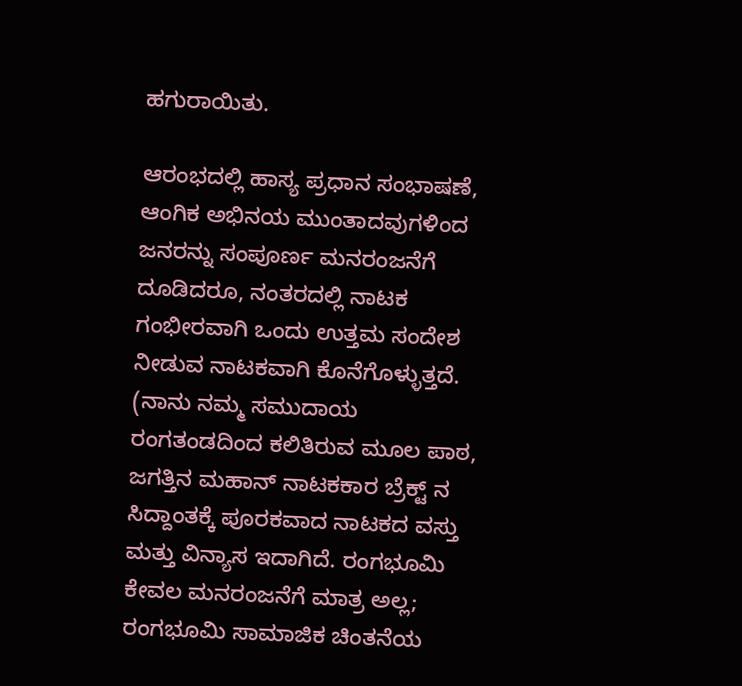ಹಗುರಾಯಿತು.

ಆರಂಭದಲ್ಲಿ ಹಾಸ್ಯ ಪ್ರಧಾನ ಸಂಭಾಷಣೆ, ಆಂಗಿಕ ಅಭಿನಯ ಮುಂತಾದವುಗಳಿಂದ ಜನರನ್ನು ಸಂಪೂರ್ಣ ಮನರಂಜನೆಗೆ ದೂಡಿದರೂ, ನಂತರದಲ್ಲಿ ನಾಟಕ ಗಂಭೀರವಾಗಿ ಒಂದು ಉತ್ತಮ ಸಂದೇಶ ನೀಡುವ ನಾಟಕವಾಗಿ ಕೊನೆಗೊಳ್ಳುತ್ತದೆ. (ನಾನು ನಮ್ಮ ಸಮುದಾಯ ರಂಗತಂಡದಿಂದ ಕಲಿತಿರುವ ಮೂಲ ಪಾಠ, ಜಗತ್ತಿನ ಮಹಾನ್ ನಾಟಕಕಾರ ಬ್ರೆಕ್ಟ್ ನ ಸಿದ್ದಾಂತಕ್ಕೆ ಪೂರಕವಾದ ನಾಟಕದ ವಸ್ತು ಮತ್ತು ವಿನ್ಯಾಸ ಇದಾಗಿದೆ. ರಂಗಭೂಮಿ ಕೇವಲ ಮನರಂಜನೆಗೆ ಮಾತ್ರ ಅಲ್ಲ; ರಂಗಭೂಮಿ ಸಾಮಾಜಿಕ ಚಿಂತನೆಯ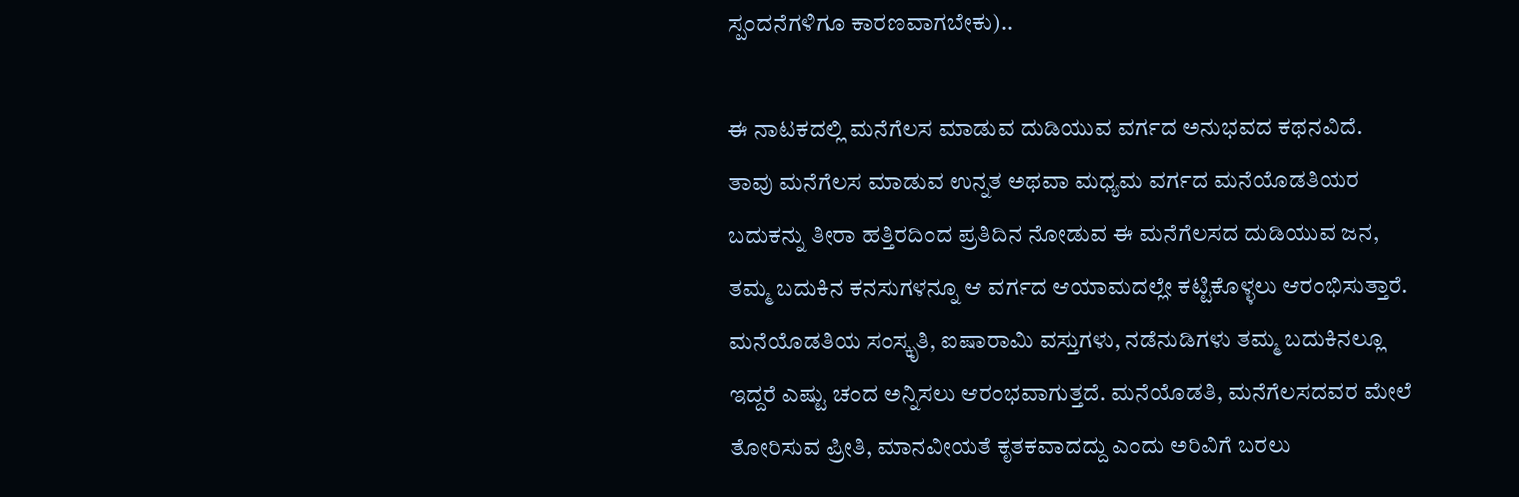ಸ್ಪಂದನೆಗಳಿಗೂ ಕಾರಣವಾಗಬೇಕು)..

ಈ ನಾಟಕದಲ್ಲಿ ಮನೆಗೆಲಸ ಮಾಡುವ ದುಡಿಯುವ ವರ್ಗದ ಅನುಭವದ ಕಥನವಿದೆ. ತಾವು ಮನೆಗೆಲಸ ಮಾಡುವ ಉನ್ನತ ಅಥವಾ ಮಧ್ಯಮ ವರ್ಗದ ಮನೆಯೊಡತಿಯರ ಬದುಕನ್ನು ತೀರಾ ಹತ್ತಿರದಿಂದ ಪ್ರತಿದಿನ ನೋಡುವ ಈ ಮನೆಗೆಲಸದ ದುಡಿಯುವ ಜನ, ತಮ್ಮ ಬದುಕಿನ ಕನಸುಗಳನ್ನೂ ಆ ವರ್ಗದ ಆಯಾಮದಲ್ಲೇ ಕಟ್ಟಿಕೊಳ್ಳಲು ಆರಂಭಿಸುತ್ತಾರೆ. ಮನೆಯೊಡತಿಯ ಸಂಸ್ಕೃತಿ, ಐಷಾರಾಮಿ ವಸ್ತುಗಳು, ನಡೆನುಡಿಗಳು ತಮ್ಮ ಬದುಕಿನಲ್ಲೂ ಇದ್ದರೆ ಎಷ್ಟು ಚಂದ ಅನ್ನಿಸಲು ಆರಂಭವಾಗುತ್ತದೆ. ಮನೆಯೊಡತಿ, ಮನೆಗೆಲಸದವರ ಮೇಲೆ ತೋರಿಸುವ ಪ್ರೀತಿ, ಮಾನವೀಯತೆ ಕೃತಕವಾದದ್ದು ಎಂದು ಅರಿವಿಗೆ ಬರಲು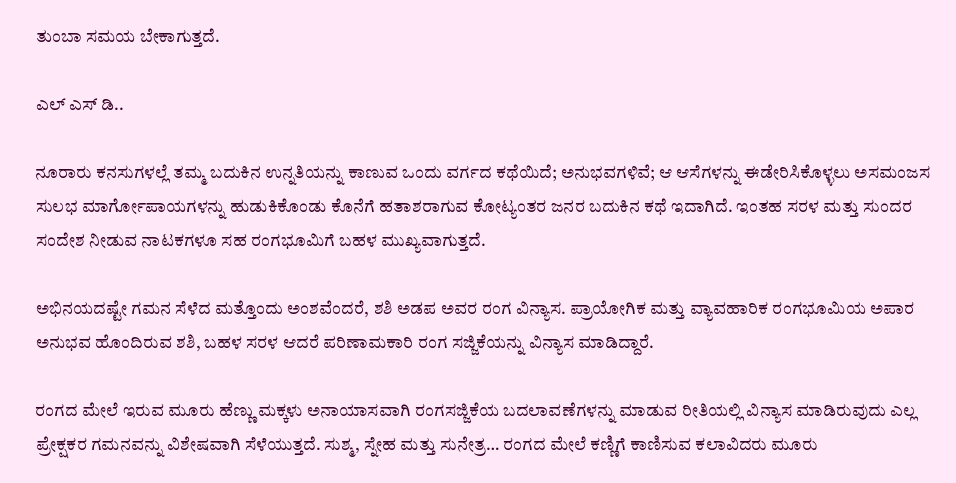ತುಂಬಾ ಸಮಯ ಬೇಕಾಗುತ್ತದೆ.

ಎಲ್ ಎಸ್ ಡಿ..

ನೂರಾರು ಕನಸುಗಳಲ್ಲೆ ತಮ್ಮ ಬದುಕಿನ ಉನ್ನತಿಯನ್ನು‌ ಕಾಣುವ ಒಂದು ವರ್ಗದ ಕಥೆಯಿದೆ; ಅನುಭವಗಳಿವೆ; ಆ ಆಸೆಗಳನ್ನು ಈಡೇರಿಸಿಕೊಳ್ಳಲು ಅಸಮಂಜಸ ಸುಲಭ ಮಾರ್ಗೋಪಾಯಗಳನ್ನು ಹುಡುಕಿಕೊಂಡು ಕೊನೆಗೆ ಹತಾಶರಾಗುವ ಕೋಟ್ಯಂತರ ಜನರ ಬದುಕಿನ ಕಥೆ ಇದಾಗಿದೆ. ಇಂತಹ ಸರಳ ಮತ್ತು ಸುಂದರ ಸಂದೇಶ ನೀಡುವ ನಾಟಕಗಳೂ ಸಹ ರಂಗಭೂಮಿಗೆ ಬಹಳ ಮುಖ್ಯವಾಗುತ್ತದೆ.

ಅಭಿನಯದಷ್ಟೇ ಗಮನ ಸೆಳೆದ ಮತ್ತೊಂದು ಅಂಶವೆಂದರೆ, ಶಶಿ ಅಡಪ ಅವರ ರಂಗ ವಿನ್ಯಾಸ. ಪ್ರಾಯೋಗಿಕ ಮತ್ತು ವ್ಯಾವಹಾರಿಕ ರಂಗಭೂಮಿಯ ಅಪಾರ ಅನುಭವ ಹೊಂದಿರುವ ಶಶಿ, ಬಹಳ ಸರಳ ಆದರೆ ಪರಿಣಾಮಕಾರಿ ರಂಗ ಸಜ್ಜಿಕೆಯನ್ನು ವಿನ್ಯಾಸ ಮಾಡಿದ್ದಾರೆ.

ರಂಗದ ಮೇಲೆ ಇರುವ ಮೂರು ಹೆಣ್ಣು ಮಕ್ಕಳು ಅನಾಯಾಸವಾಗಿ ರಂಗಸಜ್ಜಿಕೆಯ ಬದಲಾವಣೆಗಳನ್ನು ಮಾಡುವ ರೀತಿಯಲ್ಲಿ ವಿನ್ಯಾಸ ಮಾಡಿರುವುದು ಎಲ್ಲ ಪ್ರೇಕ್ಷಕರ ಗಮನವನ್ನು ವಿಶೇಷವಾಗಿ ಸೆಳೆಯುತ್ತದೆ. ಸುಶ್ಮ, ಸ್ನೇಹ ಮತ್ತು ಸುನೇತ್ರ… ರಂಗದ ಮೇಲೆ ಕಣ್ಣಿಗೆ ಕಾಣಿಸುವ ಕಲಾವಿದರು ಮೂರು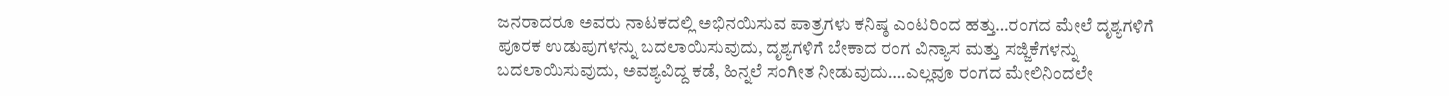ಜನರಾದರೂ ಅವರು ನಾಟಕದಲ್ಲಿ ಅಭಿನಯಿಸುವ ಪಾತ್ರಗಳು ಕನಿಷ್ಠ ಎಂಟರಿಂದ ಹತ್ತು…ರಂಗದ ಮೇಲೆ ದೃಶ್ಯಗಳಿಗೆ ಪೂರಕ ಉಡುಪುಗಳನ್ನು ಬದಲಾಯಿಸುವುದು, ದೃಶ್ಯಗಳಿಗೆ ಬೇಕಾದ ರಂಗ ವಿನ್ಯಾಸ ಮತ್ತು ಸಜ್ಜಿಕೆಗಳನ್ನು ಬದಲಾಯಿಸುವುದು, ಅವಶ್ಯವಿದ್ದ ಕಡೆ, ಹಿನ್ನಲೆ ಸಂಗೀತ ನೀಡುವುದು….ಎಲ್ಲವೂ ರಂಗದ ಮೇಲಿನಿಂದಲೇ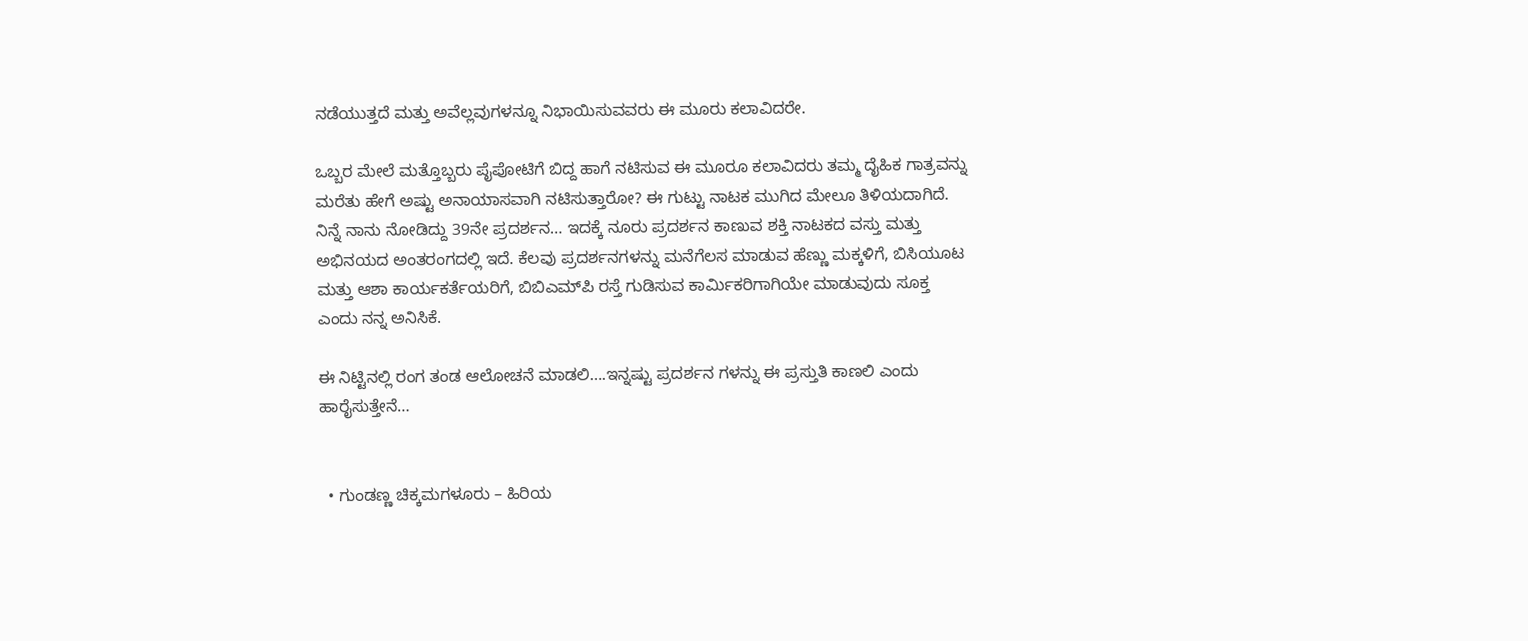ನಡೆಯುತ್ತದೆ ಮತ್ತು ಅವೆಲ್ಲವುಗಳನ್ನೂ ನಿಭಾಯಿಸುವವರು ಈ ಮೂರು ಕಲಾವಿದರೇ.

ಒಬ್ಬರ ಮೇಲೆ ಮತ್ತೊಬ್ಬರು ಪೈಪೋಟಿಗೆ ಬಿದ್ದ ಹಾಗೆ ನಟಿಸುವ ಈ ಮೂರೂ ಕಲಾವಿದರು ತಮ್ಮ ದೈಹಿಕ ಗಾತ್ರವನ್ನು ಮರೆತು ಹೇಗೆ ಅಷ್ಟು ಅನಾಯಾಸವಾಗಿ ನಟಿಸುತ್ತಾರೋ? ಈ ಗುಟ್ಟು ನಾಟಕ ಮುಗಿದ ಮೇಲೂ ತಿಳಿಯದಾಗಿದೆ. ನಿನ್ನೆ ನಾನು ನೋಡಿದ್ದು 39ನೇ ಪ್ರದರ್ಶನ… ಇದಕ್ಕೆ ನೂರು ಪ್ರದರ್ಶನ ಕಾಣುವ ಶಕ್ತಿ ನಾಟಕದ ವಸ್ತು ಮತ್ತು ಅಭಿನಯದ ಅಂತರಂಗದಲ್ಲಿ ಇದೆ. ಕೆಲವು ಪ್ರದರ್ಶನಗಳನ್ನು ಮನೆಗೆಲಸ ಮಾಡುವ ಹೆಣ್ಣು ಮಕ್ಕಳಿಗೆ, ಬಿಸಿಯೂಟ ಮತ್ತು ಆಶಾ ಕಾರ್ಯಕರ್ತೆಯರಿಗೆ, ಬಿಬಿ‌ಎಮ್‌ಪಿ ರಸ್ತೆ ಗುಡಿಸುವ‌ ಕಾರ್ಮಿಕರಿಗಾಗಿಯೇ ಮಾಡುವುದು ಸೂಕ್ತ ಎಂದು ನನ್ನ ಅನಿಸಿಕೆ.

ಈ ನಿಟ್ಟಿನಲ್ಲಿ ರಂಗ ತಂಡ ಆಲೋಚನೆ ಮಾಡಲಿ….ಇನ್ನಷ್ಟು ಪ್ರದರ್ಶನ ಗಳನ್ನು ಈ ಪ್ರಸ್ತುತಿ ಕಾಣಲಿ ಎಂದು ಹಾರೈಸುತ್ತೇನೆ…


  • ಗುಂಡಣ್ಣ ಚಿಕ್ಕಮಗಳೂರು – ಹಿರಿಯ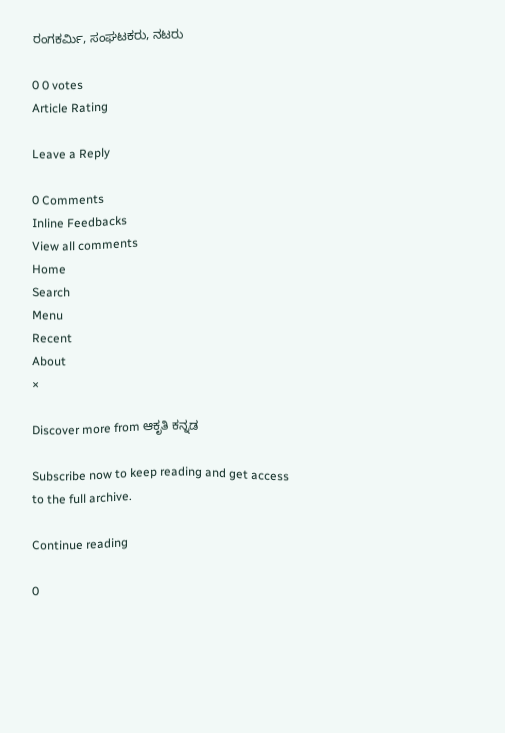ರಂಗಕರ್ಮಿ, ಸಂಘಟಕರು, ನಟರು

0 0 votes
Article Rating

Leave a Reply

0 Comments
Inline Feedbacks
View all comments
Home
Search
Menu
Recent
About
×

Discover more from ಆಕೃತಿ ಕನ್ನಡ

Subscribe now to keep reading and get access to the full archive.

Continue reading

0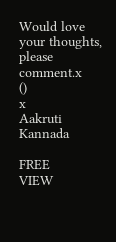Would love your thoughts, please comment.x
()
x
Aakruti Kannada

FREE
VIEW